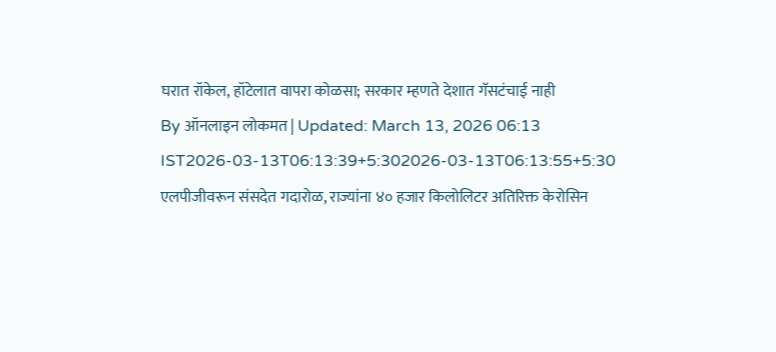घरात रॉकेल, हॉटेलात वापरा कोळसा; सरकार म्हणते देशात गॅसटंचाई नाही
By ऑनलाइन लोकमत | Updated: March 13, 2026 06:13 IST2026-03-13T06:13:39+5:302026-03-13T06:13:55+5:30
एलपीजीवरून संसदेत गदारोळ, राज्यांना ४० हजार किलोलिटर अतिरिक्त केरोसिन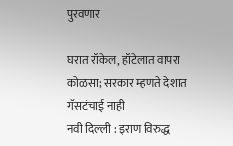पुरवणार

घरात रॉकेल, हॉटेलात वापरा कोळसा; सरकार म्हणते देशात गॅसटंचाई नाही
नवी दिल्ली : इराण विरुद्ध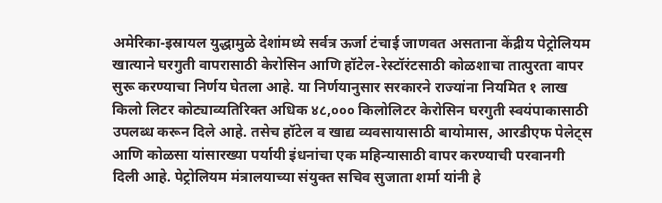अमेरिका-इस्रायल युद्धामुळे देशांमध्ये सर्वत्र ऊर्जा टंचाई जाणवत असताना केंद्रीय पेट्रोलियम खात्याने घरगुती वापरासाठी केरोसिन आणि हॉटेल-रेस्टॉरंटसाठी कोळशाचा तात्पुरता वापर सुरू करण्याचा निर्णय घेतला आहे. या निर्णयानुसार सरकारने राज्यांना नियमित १ लाख किलो लिटर कोट्याव्यतिरिक्त अधिक ४८,००० किलोलिटर केरोसिन घरगुती स्वयंपाकासाठी उपलब्ध करून दिले आहे. तसेच हॉटेल व खाद्य व्यवसायासाठी बायोमास, आरडीएफ पेलेट्स आणि कोळसा यांसारख्या पर्यायी इंधनांचा एक महिन्यासाठी वापर करण्याची परवानगी दिली आहे. पेट्रोलियम मंत्रालयाच्या संयुक्त सचिव सुजाता शर्मा यांनी हे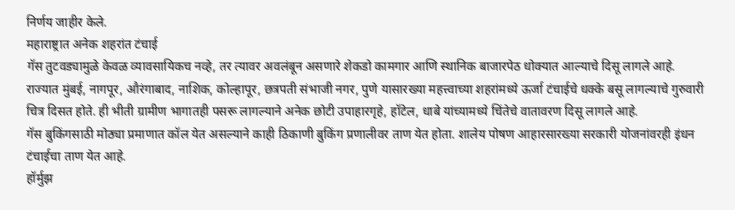निर्णय जाहीर केले.
महाराष्ट्रात अनेक शहरांत टंचाई
गॅस तुटवड्यामुळे केवळ व्यावसायिकच नव्हे, तर त्यावर अवलंबून असणारे शेकडो कामगार आणि स्थानिक बाजारपेठ धोक्यात आल्याचे दिसू लागले आहे. राज्यात मुंबई, नागपूर, औरंगाबाद, नाशिक, कोल्हापूर, छत्रपती संभाजी नगर, पुणे यासारख्या महत्त्वाच्या शहरांमध्ये ऊर्जा टंचाईचे धक्के बसू लागल्याचे गुरुवारी चित्र दिसत होते. ही भीती ग्रामीण भागातही पसरू लागल्याने अनेक छोटी उपाहारगृहे, हॉटेल, धाबे यांच्यामध्ये चिंतेचे वातावरण दिसू लागले आहे.
गॅस बुकिंगसाठी मोठ्या प्रमाणात कॉल येत असल्याने काही ठिकाणी बुकिंग प्रणालीवर ताण येत होता. शालेय पोषण आहारसारख्या सरकारी योजनांवरही इंधन टंचाईचा ताण येत आहे.
हॉर्मुझ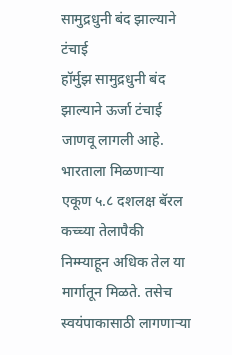सामुद्रधुनी बंद झाल्याने टंचाई
हॉर्मुझ सामुद्रधुनी बंद झाल्याने ऊर्जा टंचाई जाणवू लागली आहे. भारताला मिळणाऱ्या एकूण ५.८ दशलक्ष बॅरल कच्च्या तेलापैकी निम्म्याहून अधिक तेल या मार्गातून मिळते. तसेच स्वयंपाकासाठी लागणाऱ्या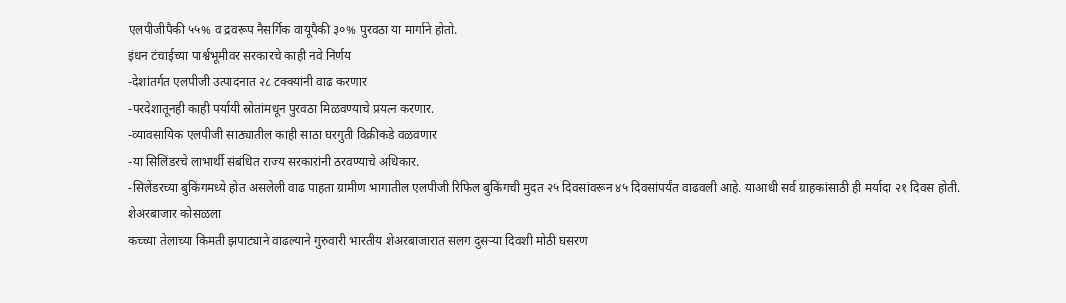एलपीजीपैकी ५५% व द्रवरूप नैसर्गिक वायूपैकी ३०% पुरवठा या मार्गाने होतो.
इंधन टंचाईच्या पार्श्वभूमीवर सरकारचे काही नवे निर्णय
-देशांतर्गत एलपीजी उत्पादनात २८ टक्क्यांनी वाढ करणार
-परदेशातूनही काही पर्यायी स्रोतांमधून पुरवठा मिळवण्याचे प्रयत्न करणार.
-व्यावसायिक एलपीजी साठ्यातील काही साठा घरगुती विक्रीकडे वळवणार
-या सिलिंडरचे लाभार्थी संबंधित राज्य सरकारांनी ठरवण्याचे अधिकार.
-सिलेंडरच्या बुकिंगमध्ये होत असलेली वाढ पाहता ग्रामीण भागातील एलपीजी रिफिल बुकिंगची मुदत २५ दिवसांवरून ४५ दिवसांपर्यंत वाढवली आहे. याआधी सर्व ग्राहकांसाठी ही मर्यादा २१ दिवस होती.
शेअरबाजार कोसळला
कच्च्या तेलाच्या किमती झपाट्याने वाढल्याने गुरुवारी भारतीय शेअरबाजारात सलग दुसऱ्या दिवशी मोठी घसरण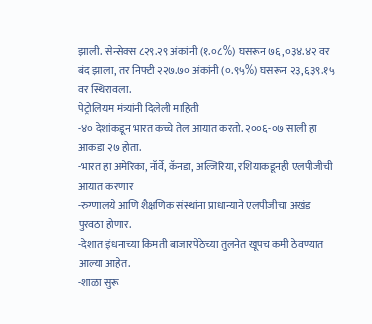झाली. सेन्सेक्स ८२९.२९ अंकांनी (१.०८%) घसरून ७६,०३४.४२ वर बंद झाला, तर निफ्टी २२७.७० अंकांनी (०.९५%) घसरून २३,६३९.१५ वर स्थिरावला.
पेट्रोलियम मंत्र्यांनी दिलेली माहिती
-४० देशांकडून भारत कच्चे तेल आयात करतो. २००६-०७ साली हा आकडा २७ होता.
-भारत हा अमेरिका, नॉर्वे, कॅनडा, अल्जिरिया, रशियाकडूनही एलपीजीची आयात करणार
-रुग्णालये आणि शैक्षणिक संस्थांना प्राधान्याने एलपीजीचा अखंड पुरवठा होणार.
-देशात इंधनाच्या किमती बाजारपेठेच्या तुलनेत खूपच कमी ठेवण्यात आल्या आहेत.
-शाळा सुरू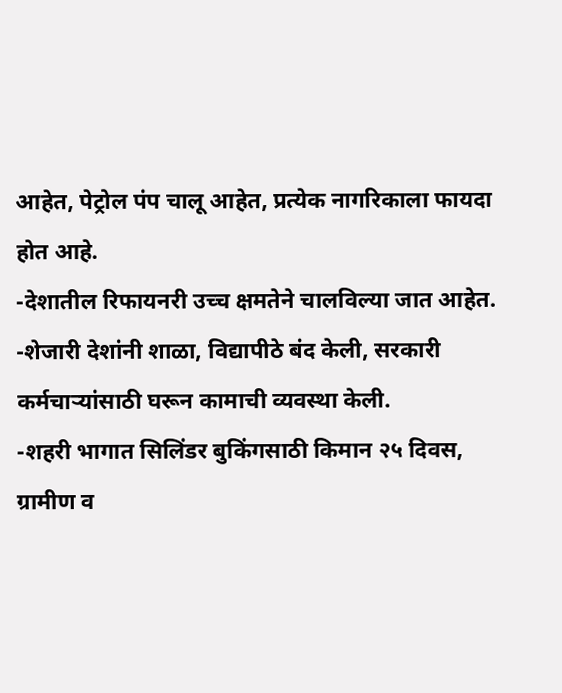आहेत, पेट्रोल पंप चालू आहेत, प्रत्येक नागरिकाला फायदा होत आहे.
-देशातील रिफायनरी उच्च क्षमतेने चालविल्या जात आहेत.
-शेजारी देशांनी शाळा, विद्यापीठे बंद केली, सरकारी कर्मचाऱ्यांसाठी घरून कामाची व्यवस्था केली.
-शहरी भागात सिलिंडर बुकिंगसाठी किमान २५ दिवस, ग्रामीण व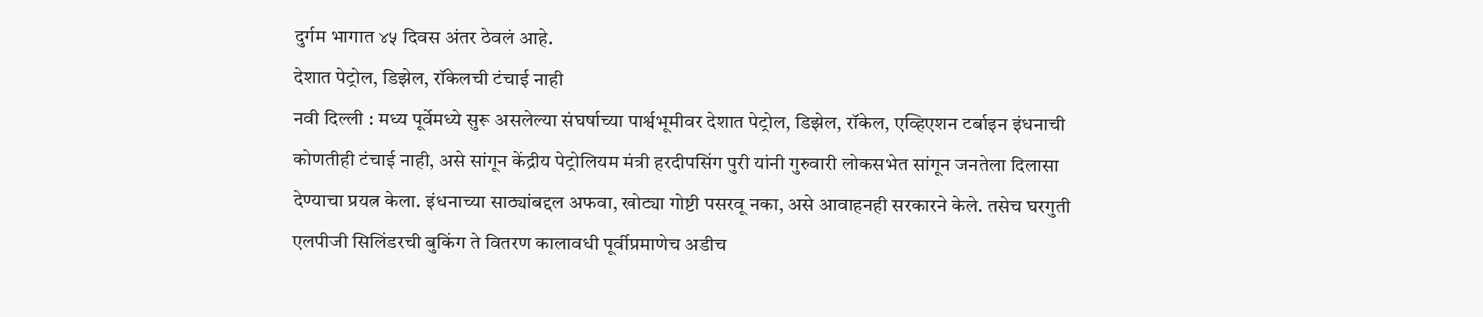दुर्गम भागात ४५ दिवस अंतर ठेवलं आहे.
देशात पेट्रोल, डिझेल, रॉकेलची टंचाई नाही
नवी दिल्ली : मध्य पूर्वेमध्ये सुरू असलेल्या संघर्षाच्या पार्श्वभूमीवर देशात पेट्रोल, डिझेल, रॉकेल, एव्हिएशन टर्बाइन इंधनाची कोणतीही टंचाई नाही, असे सांगून केंद्रीय पेट्रोलियम मंत्री हरदीपसिंग पुरी यांनी गुरुवारी लोकसभेत सांगून जनतेला दिलासा देण्याचा प्रयत्न केला. इंधनाच्या साठ्यांबद्दल अफवा, खोट्या गोष्टी पसरवू नका, असे आवाहनही सरकारने केले. तसेच घरगुती एलपीजी सिलिंडरची बुकिंग ते वितरण कालावधी पूर्वीप्रमाणेच अडीच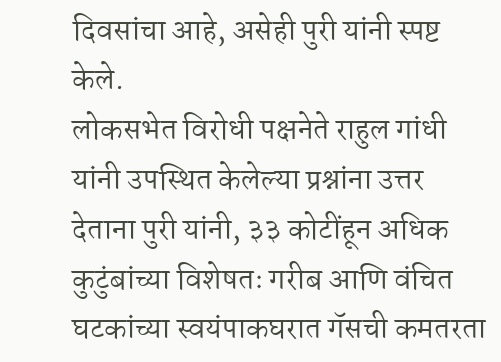दिवसांचा आहे, असेही पुरी यांनी स्पष्ट केले.
लोकसभेत विरोधी पक्षनेते राहुल गांधी यांनी उपस्थित केलेल्या प्रश्नांना उत्तर देताना पुरी यांनी, ३३ कोटींहून अधिक कुटुंबांच्या विशेषतः गरीब आणि वंचित घटकांच्या स्वयंपाकघरात गॅसची कमतरता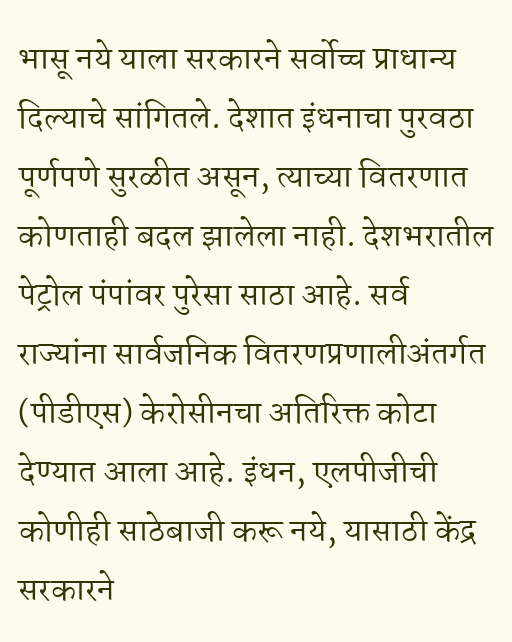भासू नये याला सरकारने सर्वोच्च प्राधान्य दिल्याचे सांगितले. देशात इंधनाचा पुरवठा पूर्णपणे सुरळीत असून, त्याच्या वितरणात कोणताही बदल झालेला नाही. देशभरातील पेट्रोल पंपांवर पुरेसा साठा आहे. सर्व राज्यांना सार्वजनिक वितरणप्रणालीअंतर्गत (पीडीएस) केरोसीनचा अतिरिक्त कोटा देण्यात आला आहे. इंधन, एलपीजीची कोणीही साठेबाजी करू नये, यासाठी केंद्र सरकारने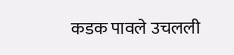कडक पावले उचलली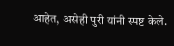आहेत, असेही पुरी यांनी स्पष्ट केले.